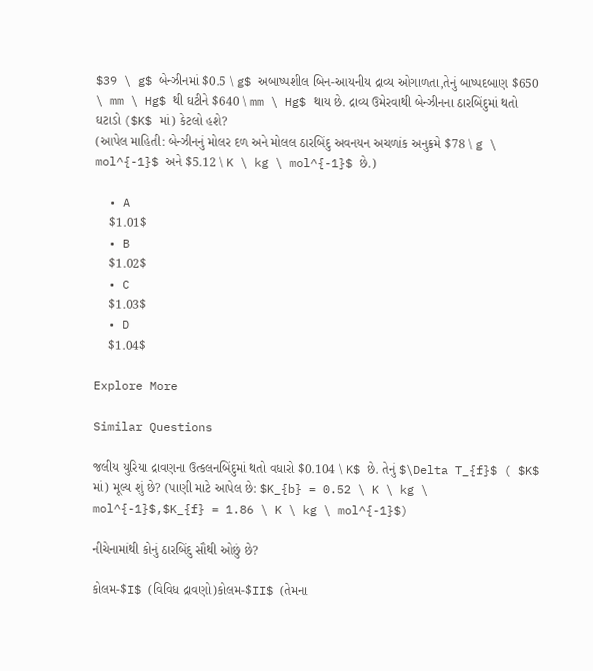$39 \ g$ બેન્ઝીનમાં $0.5 \ g$ અબાષ્પશીલ બિન-આયનીય દ્રાવ્ય ઓગાળતા,તેનું બાષ્પદબાણ $650 \ mm \ Hg$ થી ઘટીને $640 \ mm \ Hg$ થાય છે. દ્રાવ્ય ઉમેરવાથી બેન્ઝીનના ઠારબિંદુમાં થતો ઘટાડો ($K$ માં) કેટલો હશે?
(આપેલ માહિતી: બેન્ઝીનનું મોલર દળ અને મોલલ ઠારબિંદુ અવનયન અચળાંક અનુક્રમે $78 \ g \ mol^{-1}$ અને $5.12 \ K \ kg \ mol^{-1}$ છે.)

  • A
    $1.01$
  • B
    $1.02$
  • C
    $1.03$
  • D
    $1.04$

Explore More

Similar Questions

જલીય યુરિયા દ્રાવણના ઉત્કલનબિંદુમાં થતો વધારો $0.104 \ K$ છે. તેનું $\Delta T_{f}$ ( $K$ માં) મૂલ્ય શું છે? (પાણી માટે આપેલ છે: $K_{b} = 0.52 \ K \ kg \ mol^{-1}$,$K_{f} = 1.86 \ K \ kg \ mol^{-1}$)

નીચેનામાંથી કોનું ઠારબિંદુ સૌથી ઓછું છે?

કોલમ-$I$ (વિવિધ દ્રાવણો)કોલમ-$II$ (તેમના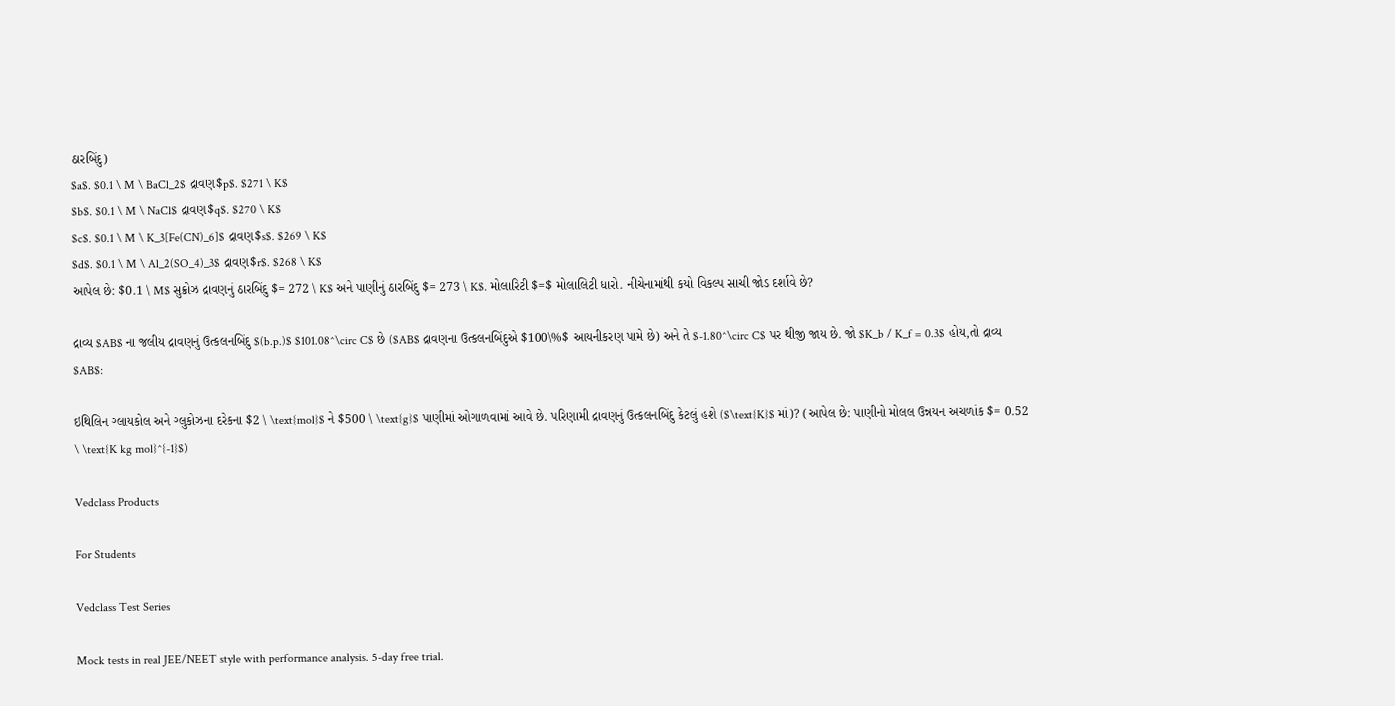ઠારબિંદુ)
$a$. $0.1 \ M \ BaCl_2$ દ્રાવણ$p$. $271 \ K$
$b$. $0.1 \ M \ NaCl$ દ્રાવણ$q$. $270 \ K$
$c$. $0.1 \ M \ K_3[Fe(CN)_6]$ દ્રાવણ$s$. $269 \ K$
$d$. $0.1 \ M \ Al_2(SO_4)_3$ દ્રાવણ$r$. $268 \ K$
આપેલ છે: $0.1 \ M$ સુક્રોઝ દ્રાવણનું ઠારબિંદુ $= 272 \ K$ અને પાણીનું ઠારબિંદુ $= 273 \ K$. મોલારિટી $=$ મોલાલિટી ધારો. નીચેનામાંથી કયો વિકલ્પ સાચી જોડ દર્શાવે છે?

દ્રાવ્ય $AB$ ના જલીય દ્રાવણનું ઉત્કલનબિંદુ $(b.p.)$ $101.08^\circ C$ છે ($AB$ દ્રાવણના ઉત્કલનબિંદુએ $100\%$ આયનીકરણ પામે છે) અને તે $-1.80^\circ C$ પર થીજી જાય છે. જો $K_b / K_f = 0.3$ હોય,તો દ્રાવ્ય $AB$:

ઇથિલિન ગ્લાયકોલ અને ગ્લુકોઝના દરેકના $2 \ \text{mol}$ ને $500 \ \text{g}$ પાણીમાં ઓગાળવામાં આવે છે. પરિણામી દ્રાવણનું ઉત્કલનબિંદુ કેટલું હશે ($\text{K}$ માં)? (આપેલ છે: પાણીનો મોલલ ઉન્નયન અચળાંક $= 0.52 \ \text{K kg mol}^{-1}$)

Vedclass Products

For Students

Vedclass Test Series

Mock tests in real JEE/NEET style with performance analysis. 5-day free trial.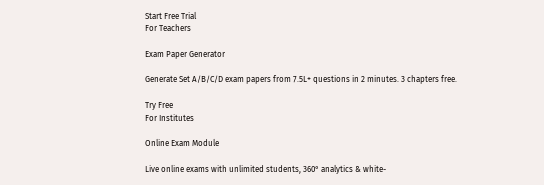Start Free Trial
For Teachers

Exam Paper Generator

Generate Set A/B/C/D exam papers from 7.5L+ questions in 2 minutes. 3 chapters free.

Try Free
For Institutes

Online Exam Module

Live online exams with unlimited students, 360° analytics & white-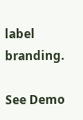label branding.

See Demo